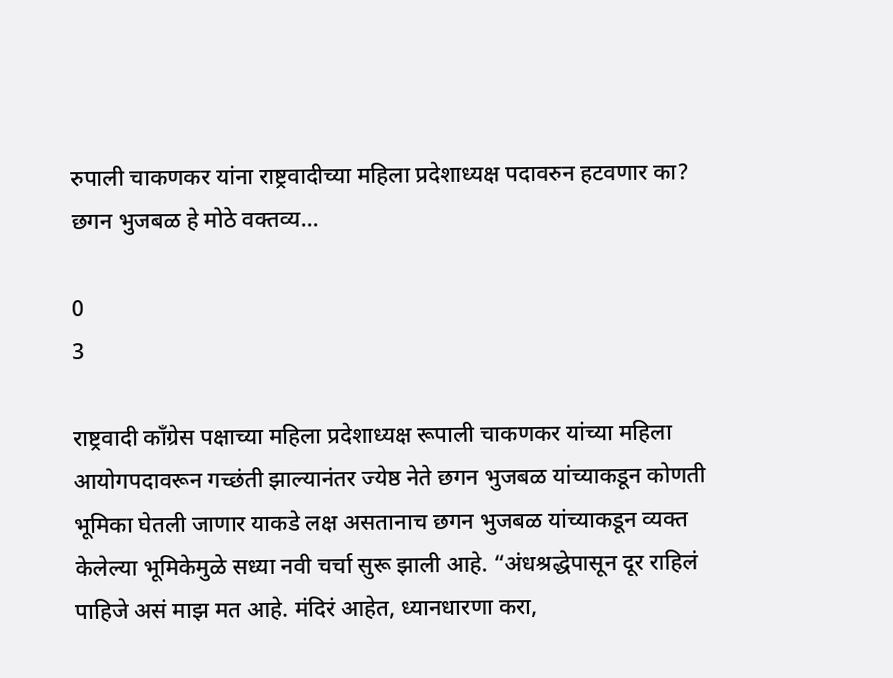रुपाली चाकणकर यांना राष्ट्रवादीच्या महिला प्रदेशाध्यक्ष पदावरुन हटवणार का? छगन भुजबळ हे मोठे वक्तव्य…

0
3

राष्ट्रवादी काँग्रेस पक्षाच्या महिला प्रदेशाध्यक्ष रूपाली चाकणकर यांच्या महिला आयोगपदावरून गच्छंती झाल्यानंतर ज्येष्ठ नेते छगन भुजबळ यांच्याकडून कोणती भूमिका घेतली जाणार याकडे लक्ष असतानाच छगन भुजबळ यांच्याकडून व्यक्त केलेल्या भूमिकेमुळे सध्या नवी चर्चा सुरू झाली आहे. “अंधश्रद्धेपासून दूर राहिलं पाहिजे असं माझ मत आहे. मंदिरं आहेत, ध्यानधारणा करा,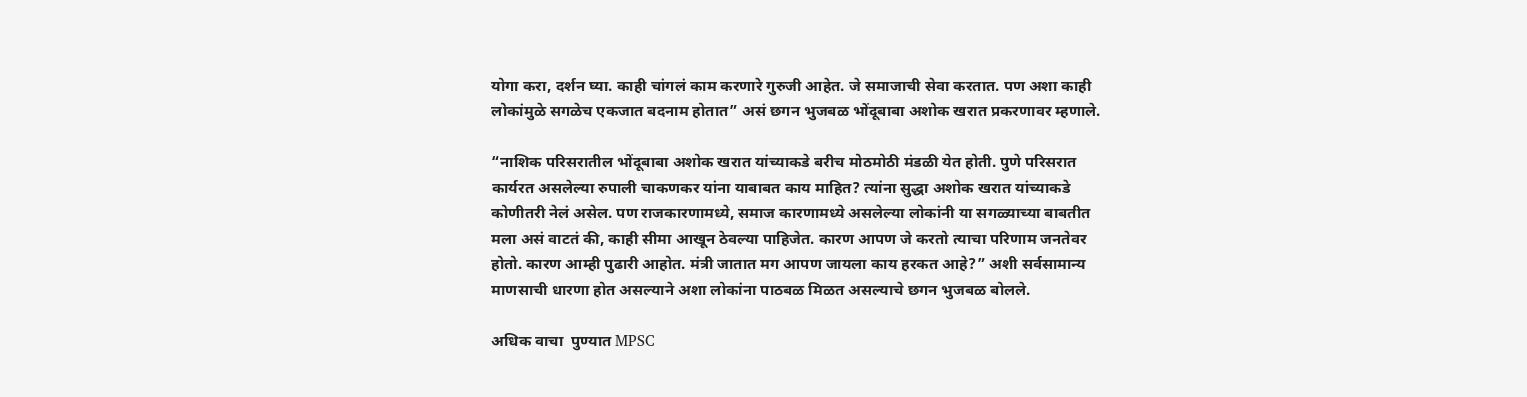योगा करा, दर्शन घ्या. काही चांगलं काम करणारे गुरुजी आहेत. जे समाजाची सेवा करतात. पण अशा काही लोकांमुळे सगळेच एकजात बदनाम होतात” असं छगन भुजबळ भोंदूबाबा अशोक खरात प्रकरणावर म्हणाले.

“नाशिक परिसरातील भोंदूबाबा अशोक खरात यांच्याकडे बरीच मोठमोठी मंडळी येत होती. पुणे परिसरात कार्यरत असलेल्या रुपाली चाकणकर यांना याबाबत काय माहित? त्यांना सुद्धा अशोक खरात यांच्याकडे कोणीतरी नेलं असेल. पण राजकारणामध्ये, समाज कारणामध्ये असलेल्या लोकांनी या सगळ्याच्या बाबतीत मला असं वाटतं की, काही सीमा आखून ठेवल्या पाहिजेत. कारण आपण जे करतो त्याचा परिणाम जनतेवर होतो. कारण आम्ही पुढारी आहोत. मंत्री जातात मग आपण जायला काय हरकत आहे?” अशी सर्वसामान्य माणसाची धारणा होत असल्याने अशा लोकांना पाठबळ मिळत असल्याचे छगन भुजबळ बोलले.

अधिक वाचा  पुण्यात MPSC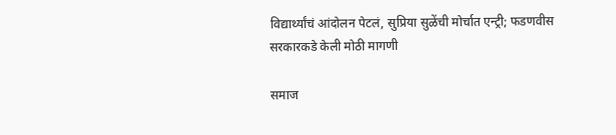विद्यार्थ्यांचं आंदोलन पेटलं, सुप्रिया सुळेंची मोर्चात एन्ट्री; फडणवीस सरकारकडे केली मोठी मागणी

समाज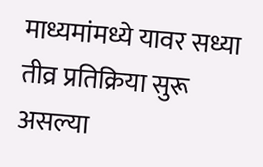माध्यमांमध्ये यावर सध्या तीव्र प्रतिक्रिया सुरू असल्या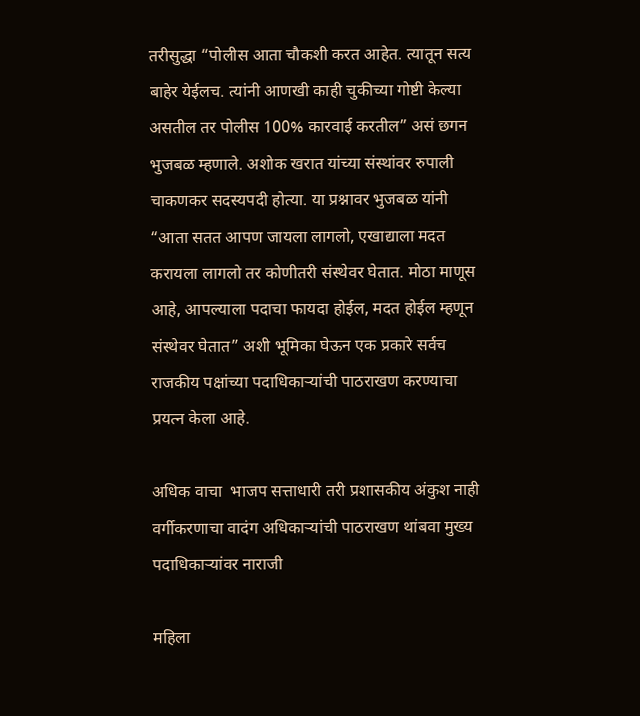तरीसुद्धा “पोलीस आता चौकशी करत आहेत. त्यातून सत्य बाहेर येईलच. त्यांनी आणखी काही चुकीच्या गोष्टी केल्या असतील तर पोलीस 100% कारवाई करतील” असं छगन भुजबळ म्हणाले. अशोक खरात यांच्या संस्थांवर रुपाली चाकणकर सदस्यपदी होत्या. या प्रश्नावर भुजबळ यांनी “आता सतत आपण जायला लागलो, एखाद्याला मदत करायला लागलो तर कोणीतरी संस्थेवर घेतात. मोठा माणूस आहे, आपल्याला पदाचा फायदा होईल, मदत होईल म्हणून संस्थेवर घेतात” अशी भूमिका घेऊन एक प्रकारे सर्वच राजकीय पक्षांच्या पदाधिकाऱ्यांची पाठराखण करण्याचा प्रयत्न केला आहे.

अधिक वाचा  भाजप सत्ताधारी तरी प्रशासकीय अंकुश नाही वर्गीकरणाचा वादंग अधिकाऱ्यांची पाठराखण थांबवा मुख्य पदाधिकाऱ्यांवर नाराजी

महिला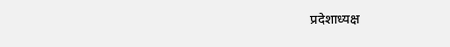प्रदेशाध्यक्ष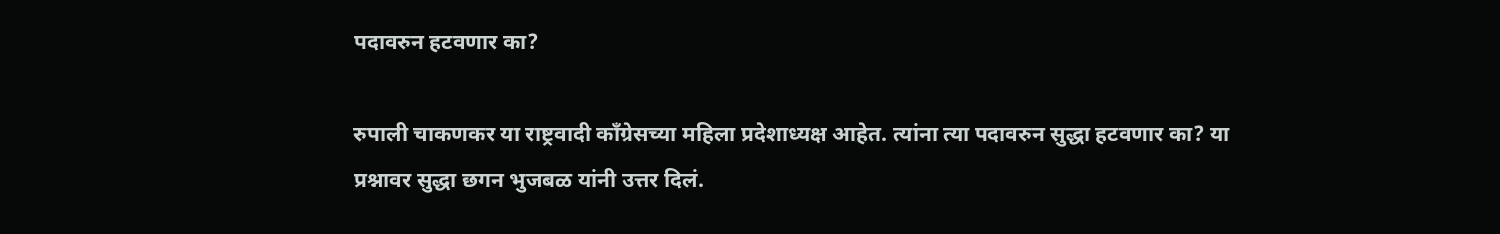पदावरुन हटवणार का?

रुपाली चाकणकर या राष्ट्रवादी काँग्रेसच्या महिला प्रदेशाध्यक्ष आहेत. त्यांना त्या पदावरुन सुद्धा हटवणार का? या प्रश्नावर सुद्धा छगन भुजबळ यांनी उत्तर दिलं.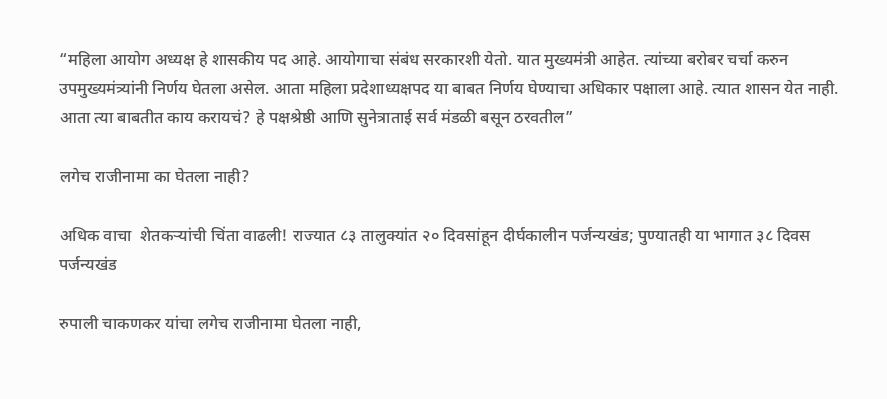“महिला आयोग अध्यक्ष हे शासकीय पद आहे. आयोगाचा संबंध सरकारशी येतो. यात मुख्यमंत्री आहेत. त्यांच्या बरोबर चर्चा करुन उपमुख्यमंत्र्यांनी निर्णय घेतला असेल. आता महिला प्रदेशाध्यक्षपद या बाबत निर्णय घेण्याचा अधिकार पक्षाला आहे. त्यात शासन येत नाही. आता त्या बाबतीत काय करायचं? हे पक्षश्रेष्ठी आणि सुनेत्राताई सर्व मंडळी बसून ठरवतील”

लगेच राजीनामा का घेतला नाही?

अधिक वाचा  शेतकऱ्यांची चिंता वाढली! राज्यात ८३ तालुक्यांत २० दिवसांहून दीर्घकालीन पर्जन्यखंड; पुण्यातही या भागात ३८ दिवस पर्जन्यखंड

रुपाली चाकणकर यांचा लगेच राजीनामा घेतला नाही,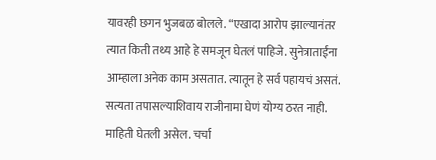यावरही छगन भुजबळ बोलले. “एखादा आरोप झाल्यानंतर त्यात किती तथ्य आहे हे समजून घेतलं पाहिजे. सुनेत्राताईंना आम्हाला अनेक काम असतात. त्यातून हे सर्व पहायचं असतं. सत्यता तपासल्याशिवाय राजीनामा घेणं योग्य ठरत नाही. माहिती घेतली असेल. चर्चा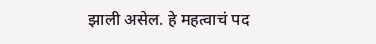झाली असेल. हे महत्वाचं पद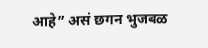आहे” असं छगन भुजबळ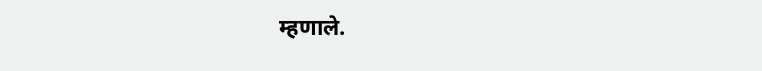म्हणाले.